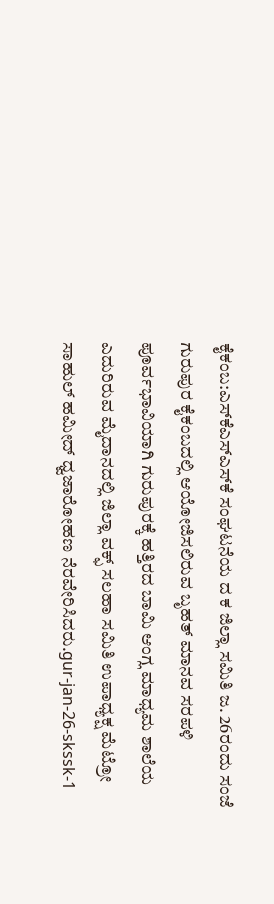ಕೈಕಂಬ:ಎಸ್‍ಕೆಎಸ್‍ಎಸ್‍ಕೆ ಸಂಘಟನೆಯ ದ ಕ ಜಿಲ್ಲಾ ಸಮಿತಿ ಜ. 26ರಂದು ಸಂಜೆ ಗುರುಪುರ ಕೈಕಂಬದಲ್ಲಿ ಆಯೋಜಿಸಲಿರುವ ಬೃಹತ್ ಮಾನವ ಸರಪಳಿ ಪೂರ್ವಭಾವಿಯಾಗಿ ಗುರುಪುರಕ್ಕೆ ಹತ್ತಿರದ ಬಾಮಿ ಆಂಗ್ಲ ಮಾಧ್ಯಮ ಶಾಲೆಯ ಎದುರಿರುವ ಮೈದಾನದಲ್ಲಿ ಜಿಲ್ಲಾ ವಕ್ಫ್ ಸಲಹಾ ಸಮಿತಿ ಉಪಾಧ್ಯಕ್ಷ ಮೆಟ್ರೋ ಸಾಹುಲ್ ಹಮೀದ್ ಧ್ವಜಾರೋಹಣ ನೆರವೇರಿಸಿದರು.gur-jan-26-skssk-1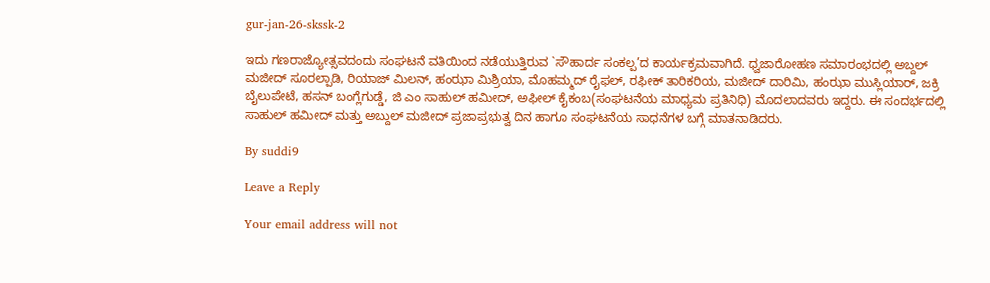gur-jan-26-skssk-2

ಇದು ಗಣರಾಜ್ಯೋತ್ಸವದಂದು ಸಂಘಟನೆ ವತಿಯಿಂದ ನಡೆಯುತ್ತಿರುವ `ಸೌಹಾರ್ದ ಸಂಕಲ್ಪ’ದ ಕಾರ್ಯಕ್ರಮವಾಗಿದೆ. ಧ್ವಜಾರೋಹಣ ಸಮಾರಂಭದಲ್ಲಿ ಅಬ್ದಲ್ ಮಜೀದ್ ಸೂರಲ್ಪಾಡಿ, ರಿಯಾಜ್ ಮಿಲನ್, ಹಂಝಾ ಮಿಶ್ರಿಯಾ, ಮೊಹಮ್ಮದ್ ರೈಫಲ್, ರಫೀಕ್ ತಾರಿಕರಿಯ, ಮಜೀದ್ ದಾರಿಮಿ, ಹಂಝಾ ಮುಸ್ಲಿಯಾರ್, ಜಕ್ರಿ ಬೈಲುಪೇಟೆ, ಹಸನ್ ಬಂಗ್ಲೆಗುಡ್ಡೆ, ಜಿ ಎಂ ಸಾಹುಲ್ ಹಮೀದ್, ಅಫೀಲ್ ಕೈಕಂಬ(ಸಂಘಟನೆಯ ಮಾಧ್ಯಮ ಪ್ರತಿನಿಧಿ) ಮೊದಲಾದವರು ಇದ್ದರು. ಈ ಸಂದರ್ಭದಲ್ಲಿ ಸಾಹುಲ್ ಹಮೀದ್ ಮತ್ತು ಅಬ್ದುಲ್ ಮಜೀದ್ ಪ್ರಜಾಪ್ರಭುತ್ವ ದಿನ ಹಾಗೂ ಸಂಘಟನೆಯ ಸಾಧನೆಗಳ ಬಗ್ಗೆ ಮಾತನಾಡಿದರು.

By suddi9

Leave a Reply

Your email address will not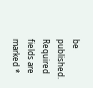be published. Required fields are marked *